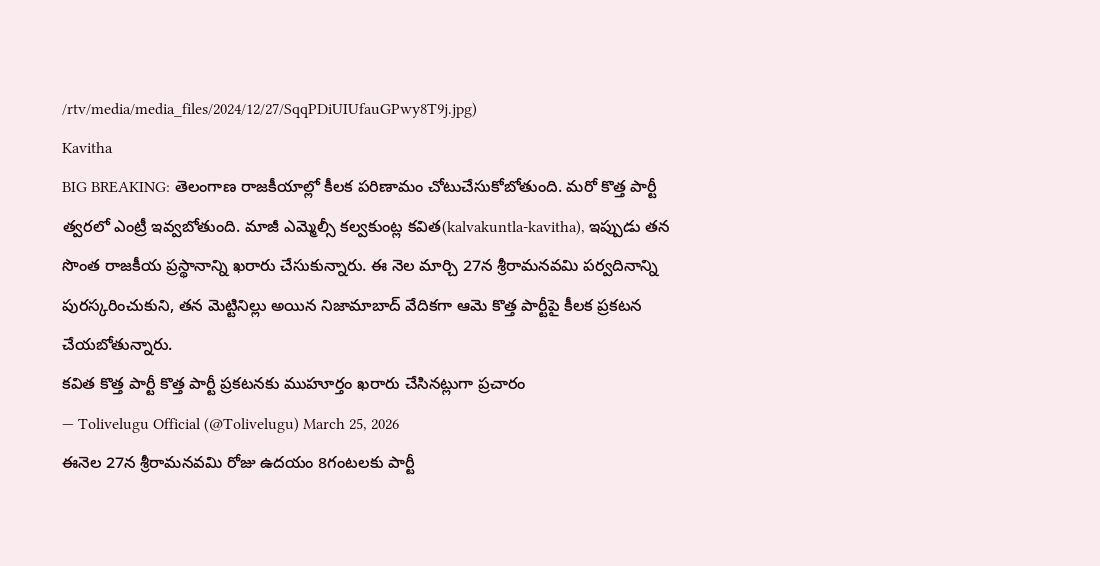/rtv/media/media_files/2024/12/27/SqqPDiUIUfauGPwy8T9j.jpg)
Kavitha
BIG BREAKING: తెలంగాణ రాజకీయాల్లో కీలక పరిణామం చోటుచేసుకోబోతుంది. మరో కొత్త పార్టీ త్వరలో ఎంట్రీ ఇవ్వబోతుంది. మాజీ ఎమ్మెల్సీ కల్వకుంట్ల కవిత(kalvakuntla-kavitha), ఇప్పుడు తన సొంత రాజకీయ ప్రస్థానాన్ని ఖరారు చేసుకున్నారు. ఈ నెల మార్చి 27న శ్రీరామనవమి పర్వదినాన్ని పురస్కరించుకుని, తన మెట్టినిల్లు అయిన నిజామాబాద్ వేదికగా ఆమె కొత్త పార్టీపై కీలక ప్రకటన చేయబోతున్నారు.
కవిత కొత్త పార్టీ కొత్త పార్టీ ప్రకటనకు ముహూర్తం ఖరారు చేసినట్లుగా ప్రచారం
— Tolivelugu Official (@Tolivelugu) March 25, 2026
ఈనెల 27న శ్రీరామనవమి రోజు ఉదయం 8గంటలకు పార్టీ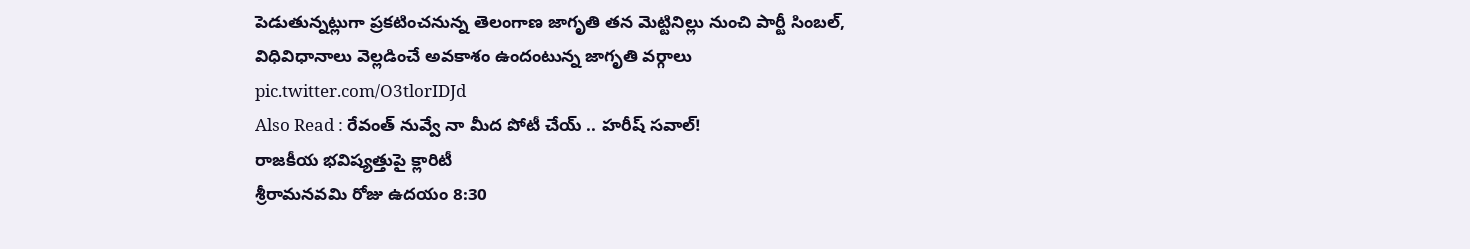పెడుతున్నట్లుగా ప్రకటించనున్న తెలంగాణ జాగృతి తన మెట్టినిల్లు నుంచి పార్టీ సింబల్, విధివిధానాలు వెల్లడించే అవకాశం ఉందంటున్న జాగృతి వర్గాలు pic.twitter.com/O3tlorIDJd
Also Read : రేవంత్ నువ్వే నా మీద పోటీ చేయ్ .. హరీష్ సవాల్!
రాజకీయ భవిష్యత్తుపై క్లారిటీ
శ్రీరామనవమి రోజు ఉదయం 8:30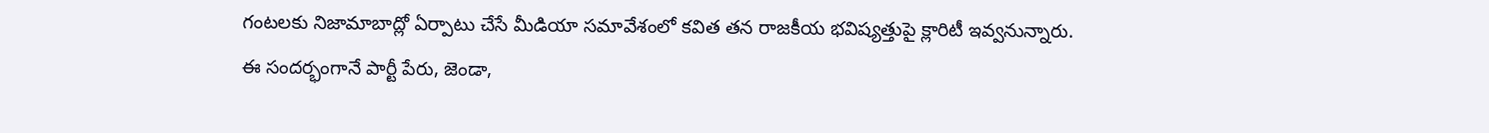గంటలకు నిజామాబాద్లో ఏర్పాటు చేసే మీడియా సమావేశంలో కవిత తన రాజకీయ భవిష్యత్తుపై క్లారిటీ ఇవ్వనున్నారు. ఈ సందర్భంగానే పార్టీ పేరు, జెండా,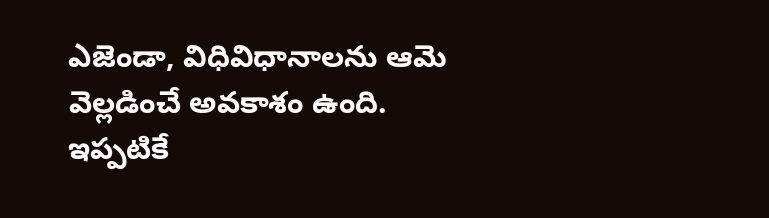ఎజెండా, విధివిధానాలను ఆమె వెల్లడించే అవకాశం ఉంది. ఇప్పటికే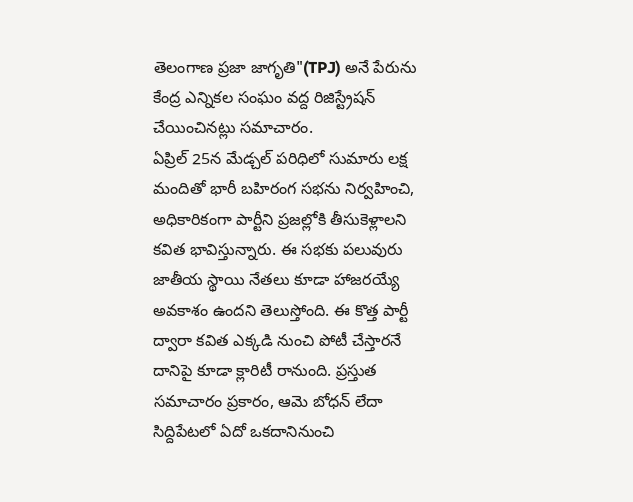తెలంగాణ ప్రజా జాగృతి"(TPJ) అనే పేరును కేంద్ర ఎన్నికల సంఘం వద్ద రిజిస్ట్రేషన్ చేయించినట్లు సమాచారం.
ఏప్రిల్ 25న మేడ్చల్ పరిధిలో సుమారు లక్ష మందితో భారీ బహిరంగ సభను నిర్వహించి, అధికారికంగా పార్టీని ప్రజల్లోకి తీసుకెళ్లాలని కవిత భావిస్తున్నారు. ఈ సభకు పలువురు జాతీయ స్థాయి నేతలు కూడా హాజరయ్యే అవకాశం ఉందని తెలుస్తోంది. ఈ కొత్త పార్టీ ద్వారా కవిత ఎక్కడి నుంచి పోటీ చేస్తారనే దానిపై కూడా క్లారిటీ రానుంది. ప్రస్తుత సమాచారం ప్రకారం, ఆమె బోధన్ లేదా సిద్దిపేటలో ఏదో ఒకదానినుంచి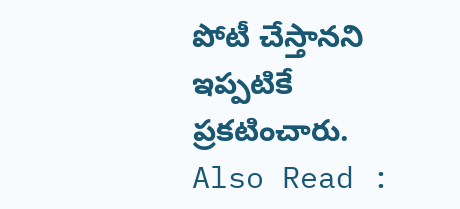పోటీ చేస్తానని ఇప్పటికే ప్రకటించారు.
Also Read :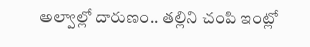అల్వాల్లో దారుణం.. తల్లిని చంపి ఇంట్లో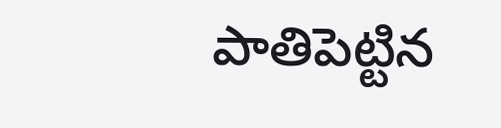పాతిపెట్టిన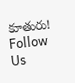కూతురు!
Follow Us